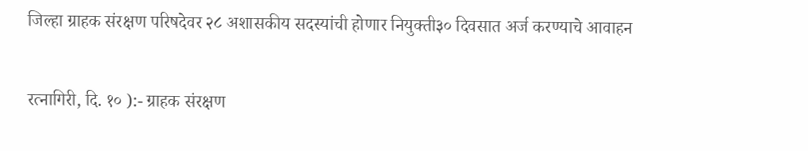जिल्हा ग्राहक संरक्षण परिषदेवर २८ अशासकीय सदस्यांची होणार नियुक्ती३० दिवसात अर्ज करण्याचे आवाहन


रत्नागिरी, दि. १० ):- ग्राहक संरक्षण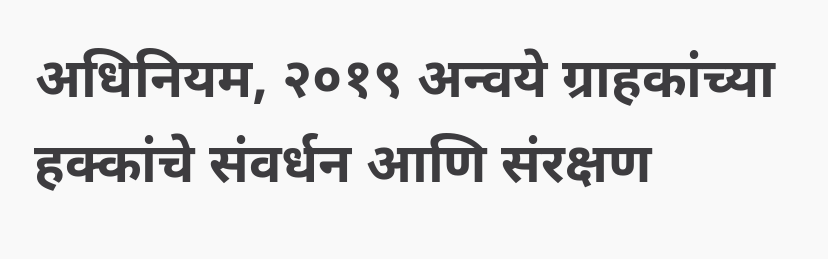अधिनियम, २०१९ अन्वये ग्राहकांच्या हक्कांचे संवर्धन आणि संरक्षण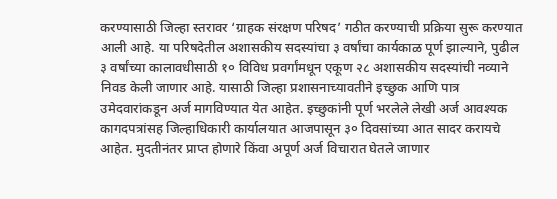करण्यासाठी जिल्हा स्तरावर ‘ग्राहक संरक्षण परिषद’ गठीत करण्याची प्रक्रिया सुरू करण्यात आली आहे. या परिषदेतील अशासकीय सदस्यांचा ३ वर्षांचा कार्यकाळ पूर्ण झाल्याने, पुढील ३ वर्षांच्या कालावधीसाठी १० विविध प्रवर्गांमधून एकूण २८ अशासकीय सदस्यांची नव्याने निवड केली जाणार आहे. यासाठी जिल्हा प्रशासनाच्यावतीने इच्छुक आणि पात्र उमेदवारांकडून अर्ज मागविण्यात येत आहेत. इच्छुकांनी पूर्ण भरलेले लेखी अर्ज आवश्यक कागदपत्रांसह जिल्हाधिकारी कार्यालयात आजपासून ३० दिवसांच्या आत सादर करायचे आहेत. मुदतीनंतर प्राप्त होणारे किंवा अपूर्ण अर्ज विचारात घेतले जाणार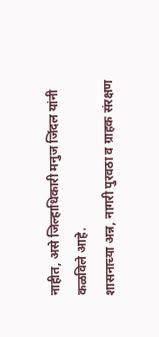नाहीत, असे जिल्हाधिकारी मनुज जिंदल यांनी कळविले आहे.
शासनाच्या अन्न, नागरी पुरवठा व ग्राहक संरक्षण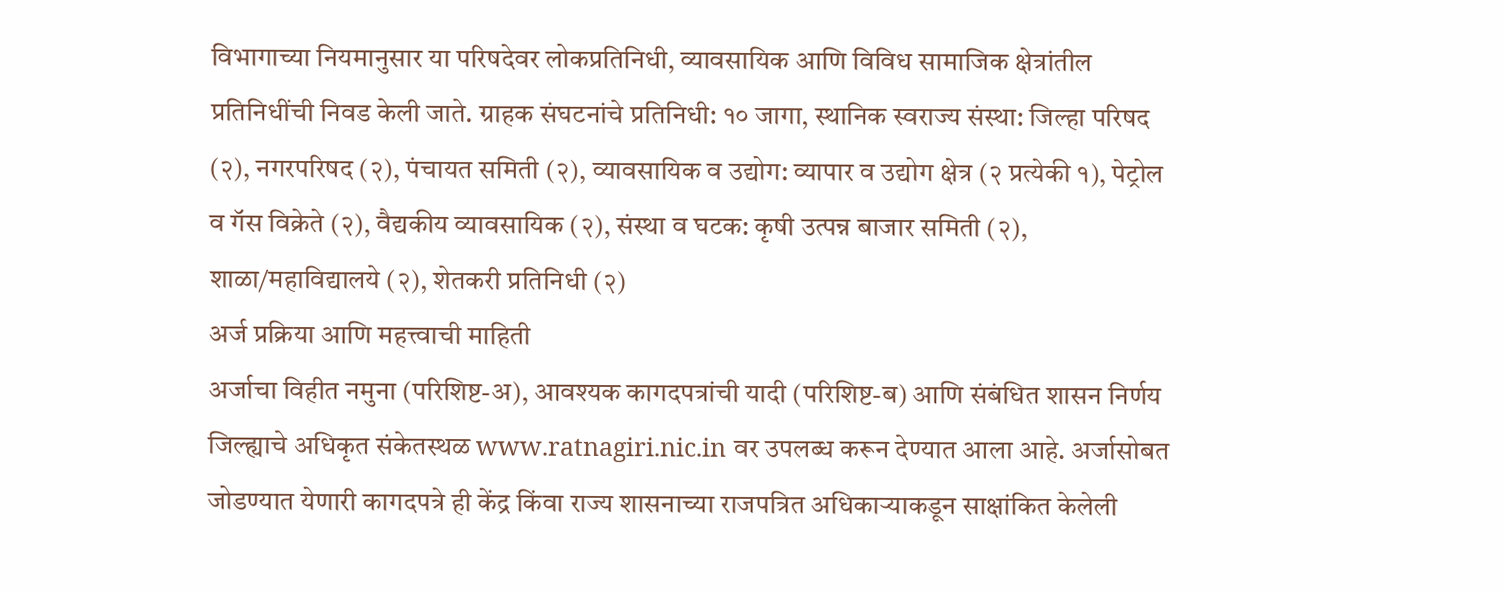विभागाच्या नियमानुसार या परिषदेवर लोकप्रतिनिधी, व्यावसायिक आणि विविध सामाजिक क्षेत्रांतील प्रतिनिधींची निवड केली जाते. ग्राहक संघटनांचे प्रतिनिधी: १० जागा, स्थानिक स्वराज्य संस्था: जिल्हा परिषद (२), नगरपरिषद (२), पंचायत समिती (२), व्यावसायिक व उद्योग: व्यापार व उद्योग क्षेत्र (२ प्रत्येकी १), पेट्रोल व गॅस विक्रेते (२), वैद्यकीय व्यावसायिक (२), संस्था व घटक: कृषी उत्पन्न बाजार समिती (२), शाळा/महाविद्यालये (२), शेतकरी प्रतिनिधी (२)
अर्ज प्रक्रिया आणि महत्त्वाची माहिती
अर्जाचा विहीत नमुना (परिशिष्ट-अ), आवश्यक कागदपत्रांची यादी (परिशिष्ट-ब) आणि संबंधित शासन निर्णय जिल्ह्याचे अधिकृत संकेतस्थळ www.ratnagiri.nic.in वर उपलब्ध करून देण्यात आला आहे. अर्जासोबत जोडण्यात येणारी कागदपत्रे ही केंद्र किंवा राज्य शासनाच्या राजपत्रित अधिकाऱ्याकडून साक्षांकित केलेली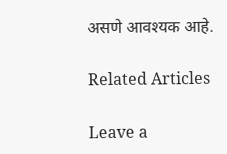असणे आवश्यक आहे.

Related Articles

Leave a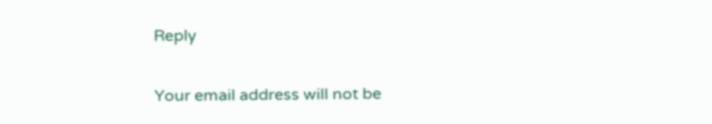Reply

Your email address will not be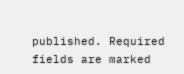published. Required fields are marked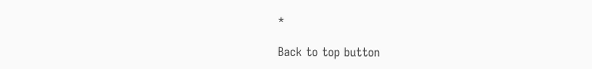*

Back to top button